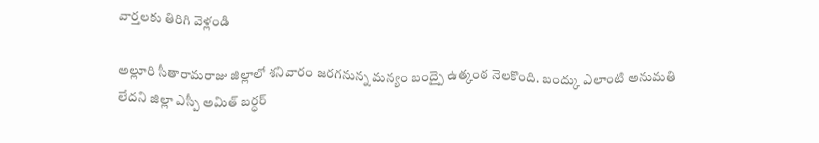వార్తలకు తిరిగి వెళ్లండి

అల్లూరి సీతారామరాజు జిల్లాలో శనివారం జరగనున్న మన్యం బంద్పై ఉత్కంఠ నెలకొంది. బంద్కు ఎలాంటి అనుమతి లేదని జిల్లా ఎస్పీ అమిత్ బర్ధర్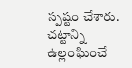స్పష్టం చేశారు.
చట్టాన్ని ఉల్లంఘించే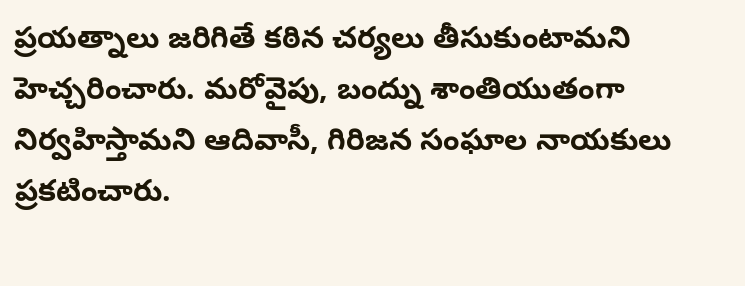ప్రయత్నాలు జరిగితే కఠిన చర్యలు తీసుకుంటామని హెచ్చరించారు. మరోవైపు, బంద్ను శాంతియుతంగా నిర్వహిస్తామని ఆదివాసీ, గిరిజన సంఘాల నాయకులు ప్రకటించారు.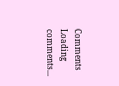Comments
Loading comments...